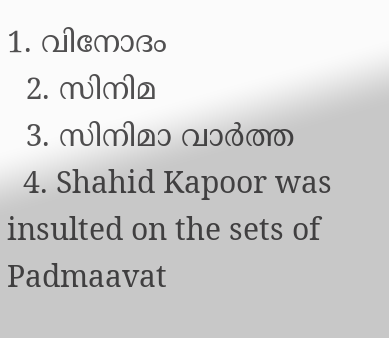1. വിനോദം
  2. സിനിമ
  3. സിനിമാ വാര്‍ത്ത
  4. Shahid Kapoor was insulted on the sets of Padmaavat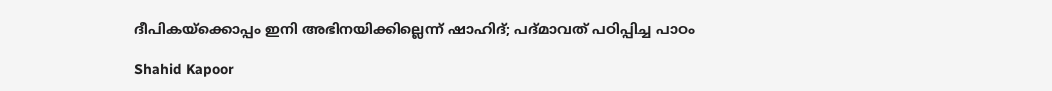ദീപികയ്‌ക്കൊപ്പം ഇനി അഭിനയിക്കില്ലെന്ന് ഷാഹിദ്; പദ്മാവത് പഠിപ്പിച്ച പാഠം

Shahid Kapoor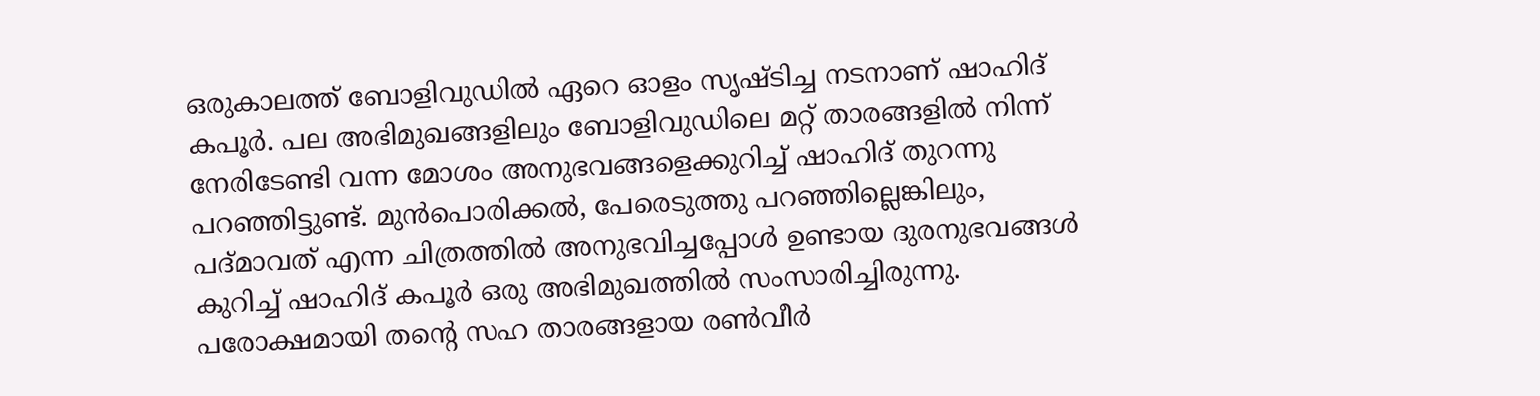ഒരുകാലത്ത് ബോളിവുഡിൽ ഏറെ ഓളം സൃഷ്ടിച്ച നടനാണ് ഷാഹിദ് കപൂർ. പല അഭിമുഖങ്ങളിലും ബോളിവുഡിലെ മറ്റ് താരങ്ങളിൽ നിന്ന് നേരിടേണ്ടി വന്ന മോശം അനുഭവങ്ങളെക്കുറിച്ച് ഷാഹിദ് തുറന്നു പറഞ്ഞിട്ടുണ്ട്. മുൻപൊരിക്കൽ, പേരെടുത്തു പറഞ്ഞില്ലെങ്കിലും, പദ്മാവത് എന്ന ചിത്രത്തിൽ അനുഭവിച്ചപ്പോൾ ഉണ്ടായ ദുരനുഭവങ്ങൾ കുറിച്ച് ഷാഹിദ് കപൂർ ഒരു അഭിമുഖത്തിൽ സംസാരിച്ചിരുന്നു. പരോക്ഷമായി തന്റെ സഹ താരങ്ങളായ രൺവീർ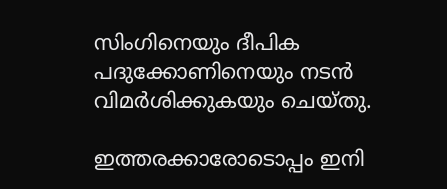സിംഗിനെയും ദീപിക പദുക്കോണിനെയും നടൻ വിമർശിക്കുകയും ചെയ്തു.

ഇത്തരക്കാരോടൊപ്പം ഇനി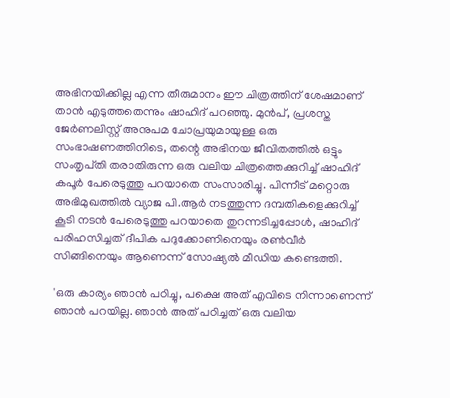അഭിനയിക്കില്ല എന്ന തീരുമാനം ഈ ചിത്രത്തിന് ശേഷമാണ് താൻ എടുത്തതെന്നും ഷാഹിദ് പറഞ്ഞു. മുൻപ്, പ്രശസ്ത ജേർണലിസ്റ്റ് അനുപമ ചോപ്രയുമായുള്ള ഒരു സംഭാഷണത്തിനിടെ, തന്റെ അഭിനയ ജീവിതത്തിൽ ഒട്ടും സംതൃപ്‌തി തരാതിരുന്ന ഒരു വലിയ ചിത്രത്തെക്കുറിച്ച് ഷാഹിദ് കപൂർ പേരെടുത്തു പറയാതെ സംസാരിച്ചു. പിന്നീട് മറ്റൊരു അഭിമുഖത്തിൽ വ്യാജ പി.ആർ നടത്തുന്ന ദമ്പതികളെക്കുറിച്ച് കൂടി നടൻ പേരെടുത്തു പറയാതെ തുറന്നടിച്ചപ്പോൾ, ഷാഹിദ് പരിഹസിച്ചത് ദീപിക പദുക്കോണിനെയും രൺവീർ സിങ്ങിനെയും ആണെന്ന് സോഷ്യൽ മീഡിയ കണ്ടെത്തി.

'ഒരു കാര്യം ഞാൻ പഠിച്ചു, പക്ഷെ അത് എവിടെ നിന്നാണെന്ന് ഞാൻ പറയില്ല. ഞാൻ അത് പഠിച്ചത് ഒരു വലിയ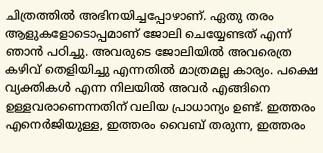ചിത്രത്തിൽ അഭിനയിച്ചപ്പോഴാണ്. ഏതു തരം ആളുകളോടൊപ്പമാണ് ജോലി ചെയ്യേണ്ടത് എന്ന് ഞാൻ പഠിച്ചു. അവരുടെ ജോലിയിൽ അവരെത്ര കഴിവ് തെളിയിച്ചു എന്നതിൽ മാത്രമല്ല കാര്യം. പക്ഷെ വ്യക്തികൾ എന്ന നിലയിൽ അവർ എങ്ങിനെ ഉള്ളവരാണെന്നതിന് വലിയ പ്രാധാന്യം ഉണ്ട്. ഇത്തരം എനെർജിയുള്ള, ഇത്തരം വൈബ് തരുന്ന, ഇത്തരം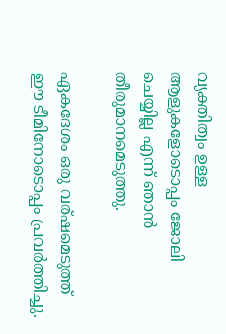വ്യക്തിത്വം ഉള്ള ആളുകളോടൊപ്പം ജോലി ചെയ്യില്ല എന്ന് ഞാൻ തീരുമാനമെടുത്തു.

ഏകദേശം ഒരു വര്ഷമെടുത്ത് ഈ ടീമിനോടൊപ്പം പ്രവർത്തിച്ചു.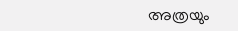അത്രയും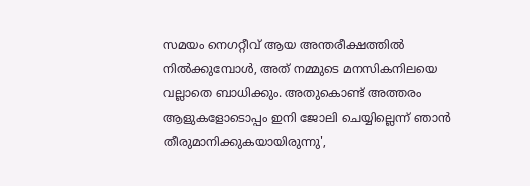സമയം നെഗറ്റീവ് ആയ അന്തരീക്ഷത്തിൽ നിൽക്കുമ്പോൾ, അത് നമ്മുടെ മനസികനിലയെ വല്ലാതെ ബാധിക്കും. അതുകൊണ്ട് അത്തരം ആളുകളോടൊപ്പം ഇനി ജോലി ചെയ്യില്ലെന്ന് ഞാൻ തീരുമാനിക്കുകയായിരുന്നു',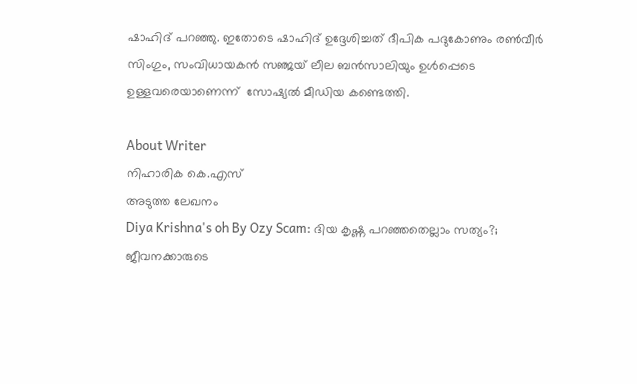ഷാഹിദ് പറഞ്ഞു. ഇതോടെ ഷാഹിദ് ഉദ്ദേശിച്ചത് ദീപിക പദുകോണും രൺവീർ സിംഗും, സംവിധായകൻ സഞ്ജയ് ലീല ബൻസാലിയും ഉൾപ്പെടെ ഉള്ളവരെയാണെന്ന്  സോഷ്യൽ മീഡിയ കണ്ടെത്തി.

About Writer
നിഹാരിക കെ.എസ്
അടുത്ത ലേഖനം
Diya Krishna's oh By Ozy Scam: ദിയ കൃഷ്ണ പറഞ്ഞതെല്ലാം സത്യം?; ജീവനക്കാരുടെ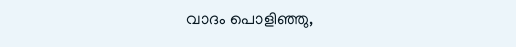വാദം പൊളിഞ്ഞു,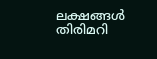ലക്ഷങ്ങൾ തിരിമറി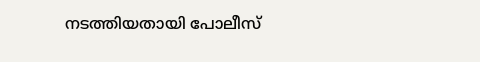നടത്തിയതായി പോലീസ്